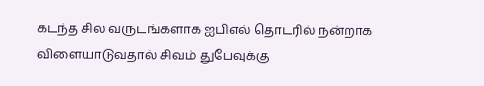கடந்த சில வருடங்களாக ஐபிஎல் தொடரில் நன்றாக விளையாடுவதால் சிவம் துபேவுக்கு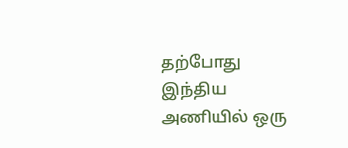தற்போது இந்திய அணியில் ஒரு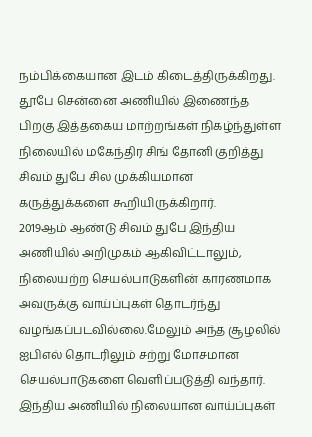நம்பிக்கையான இடம் கிடைத்திருக்கிறது. தூபே சென்னை அணியில் இணைந்த பிறகு இத்தகைய மாற்றங்கள் நிகழ்ந்துள்ள நிலையில் மகேந்திர சிங் தோனி குறித்து சிவம் துபே சில முக்கியமான கருத்துக்களை கூறியிருக்கிறார்.
2019ஆம் ஆண்டு சிவம் துபே இந்திய அணியில் அறிமுகம் ஆகிவிட்டாலும், நிலையற்ற செயல்பாடுகளின் காரணமாக அவருக்கு வாய்ப்புகள் தொடர்ந்து வழங்கப்படவில்லை.மேலும் அந்த சூழலில் ஐபிஎல் தொடரிலும் சற்று மோசமான செயல்பாடுகளை வெளிப்படுத்தி வந்தார்.
இந்திய அணியில் நிலையான வாய்ப்புகள்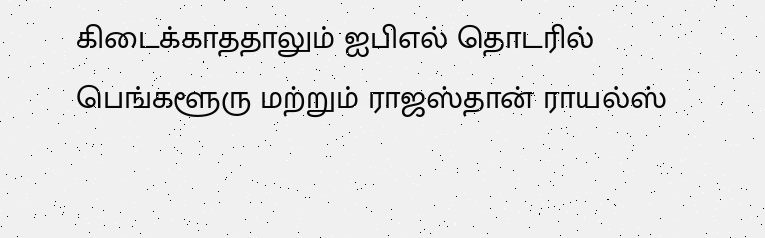கிடைக்காததாலும் ஐபிஎல் தொடரில் பெங்களூரு மற்றும் ராஜஸ்தான் ராயல்ஸ்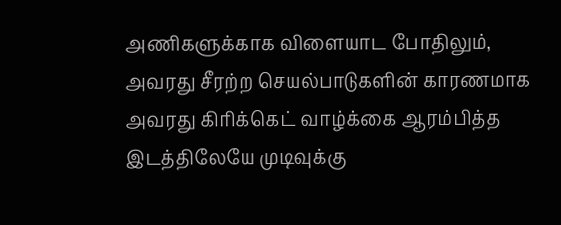அணிகளுக்காக விளையாட போதிலும், அவரது சீரற்ற செயல்பாடுகளின் காரணமாக அவரது கிரிக்கெட் வாழ்க்கை ஆரம்பித்த இடத்திலேயே முடிவுக்கு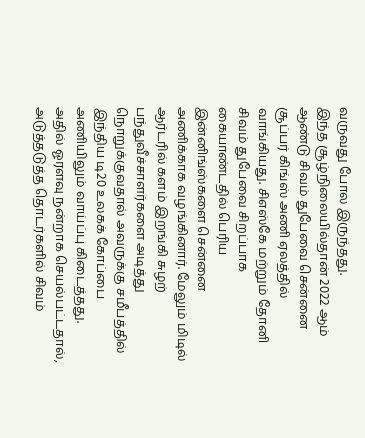வருவது போல இருந்தது.
இந்த சூழ்நிலையில்தான் 2022 ஆம் ஆண்டு சிவம் துபேவை சென்னை சூப்பர் கிங்ஸ் அணி ஏலத்தில் வாங்கியது. சிஎஸ்கே மற்றும் தோனி சிவம் துபேவை சிறப்பாக கையாண்டதில் பெரிய இன்னிங்ஸ்களை சென்னை அணிக்காக வழங்கினார். மேலும் மிடில் ஆர்டரில் களம் இறங்கி சுழற் பந்துவீச்சாளர்களை அடித்து நொறுக்குவதால் அவருக்கு சமீபத்தில் இந்திய டி20 உலகக் கோப்பை அணியிலும் வாய்ப்பு கிடைத்தது.
அதில் ஓரளவு நன்றாக செயல்பட்டதால், அடுத்தடுத்த தொடர்களில் சிவம்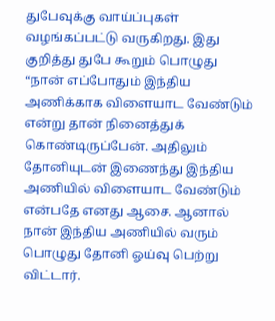துபேவுக்கு வாய்ப்புகள் வழங்கப்பட்டு வருகிறது. இது குறித்து துபே கூறும் பொழுது “நான் எப்போதும் இந்திய அணிக்காக விளையாட வேண்டும் என்று தான் நினைத்துக் கொண்டிருப்பேன். அதிலும் தோனியுடன் இணைந்து இந்திய அணியில் விளையாட வேண்டும் என்பதே எனது ஆசை. ஆனால் நான் இந்திய அணியில் வரும் பொழுது தோனி ஓய்வு பெற்று விட்டார்.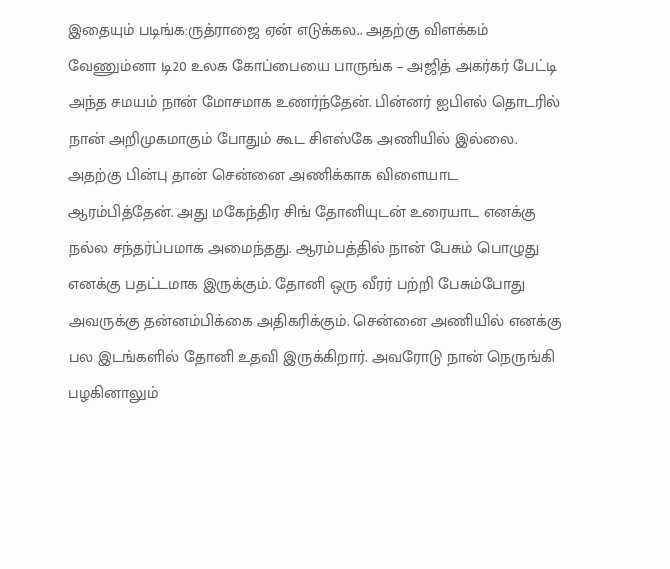இதையும் படிங்க:ருத்ராஜை ஏன் எடுக்கல.. அதற்கு விளக்கம் வேணும்னா டி20 உலக கோப்பையை பாருங்க – அஜித் அகர்கர் பேட்டி
அந்த சமயம் நான் மோசமாக உணர்ந்தேன். பின்னர் ஐபிஎல் தொடரில் நான் அறிமுகமாகும் போதும் கூட சிஎஸ்கே அணியில் இல்லை. அதற்கு பின்பு தான் சென்னை அணிக்காக விளையாட ஆரம்பித்தேன். அது மகேந்திர சிங் தோனியுடன் உரையாட எனக்கு நல்ல சந்தர்ப்பமாக அமைந்தது. ஆரம்பத்தில் நான் பேசும் பொழுது எனக்கு பதட்டமாக இருக்கும். தோனி ஒரு வீரர் பற்றி பேசும்போது அவருக்கு தன்னம்பிக்கை அதிகரிக்கும். சென்னை அணியில் எனக்கு பல இடங்களில் தோனி உதவி இருக்கிறார். அவரோடு நான் நெருங்கி பழகினாலும்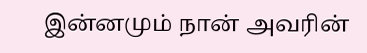இன்னமும் நான் அவரின்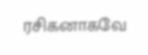ரசிகனாகவே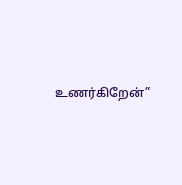உணர்கிறேன்”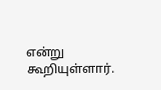என்று கூறியுள்ளார்.